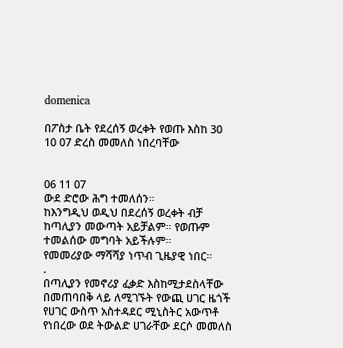domenica

በፖስታ ቤት የደረሰኝ ወረቀት የወጡ እስከ 30 10 07 ድረስ መመለስ ነበረባቸው


06 11 07
ውደ ድሮው ሕግ ተመለሰን።
ከእንግዲህ ወዲህ በደረሰኝ ወረቀት ብቻ ከጣሊያን መውጣት አይቻልም። የወጡም ተመልሰው መግባት አይችሉም።
የመመሪያው ማሻሻያ ነጥብ ጊዜያዊ ነበር።
.
በጣሊያን የመኖሪያ ፈቃድ እስከሚታደስላቸው በመጠባበቅ ላይ ለሚገኙት የውጪ ሀገር ዜጎች የሀገር ውስጥ አስተዳደር ሚኒስትር አውጥቶ የነበረው ወደ ትውልድ ሀገራቸው ደርሶ መመለስ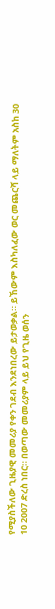የሚያስችለው ጊዜያዊ መመሪያ የቀን ገደብ እንደነበረው ይታወቃል። ይኸውም እስካለፈው ወር መጨርሻ ላይ ማለትም አስከ 30 10 2007 ድረስ ነበር። በወጣው መመሪያም ላይ ይህ የጊዜ ወሰን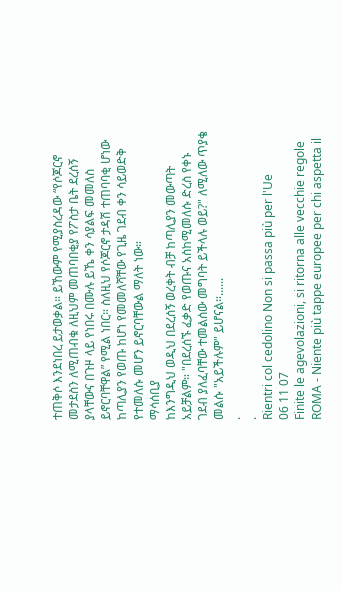ተጠቅሶ እንደነበረ ይታወቃል። ይኸውም የሚያስረዳው “የሶጆርኖ መታደስን ለሚጠብቁ ለዚህም መጠባበቂያ የፖስታ ቤት ደረሰኝ ያላቸውና በጉዞ ላይ የነበሩ በሙሉ ይኼ ቀን ሳያልፍ መመለስ ይኖርባቸዋል” የሚል ነበር። ስለዚህ የሶጆርኖ ታዳሽ ተጠባባቂ ሆነው ከጣሊያን የወጡ ከሆነ የመመለሻቸው የጊዜ ገደብ ቀን ሳይወድቅ የተመለሱ መሆን ይኖርባቸውል ማለት ነው።
ማሳሰቢያ
ከእንግዲህ ወዲህ በደረሰኝ ወረቀት ብቻ ከጣሊያን መውጣት አይቻልም። "በደረሰኙ ፈቃድ የወጡና አስከሚመለሱ ድረስ የቀኑ ገደብ ያለፈባቸው ተመልሰው መግባት ይችላሉ ወይ?" ለሚለው ጥያቄ መልሱ "አይችሉም" ይሆናል።......
.
.
Rientri col cedolino Non si passa più per l'Ue
06 11 07
Finite le agevolazioni, si ritorna alle vecchie regole
ROMA - Niente più tappe europee per chi aspetta il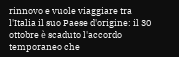rinnovo e vuole viaggiare tra l'Italia il suo Paese d'origine: il 30 ottobre è scaduto l'accordo temporaneo che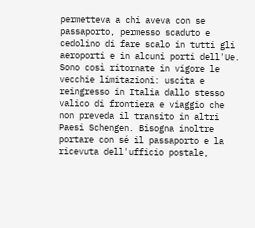permetteva a chi aveva con se passaporto, permesso scaduto e cedolino di fare scalo in tutti gli aeroporti e in alcuni porti dell'Ue. Sono così ritornate in vigore le vecchie limitazioni: uscita e reingresso in Italia dallo stesso valico di frontiera e viaggio che non preveda il transito in altri Paesi Schengen. Bisogna inoltre portare con sé il passaporto e la ricevuta dell'ufficio postale,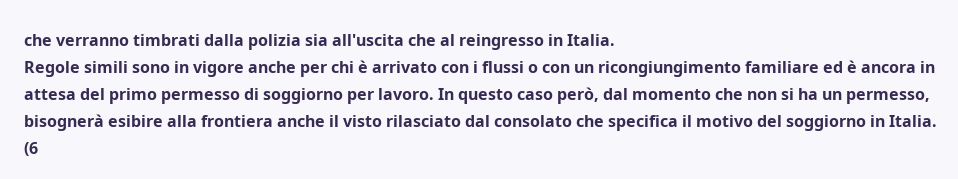che verranno timbrati dalla polizia sia all'uscita che al reingresso in Italia.
Regole simili sono in vigore anche per chi è arrivato con i flussi o con un ricongiungimento familiare ed è ancora in attesa del primo permesso di soggiorno per lavoro. In questo caso però, dal momento che non si ha un permesso, bisognerà esibire alla frontiera anche il visto rilasciato dal consolato che specifica il motivo del soggiorno in Italia.
(6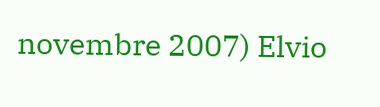novembre 2007) Elvio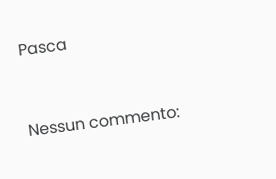Pasca


Nessun commento: